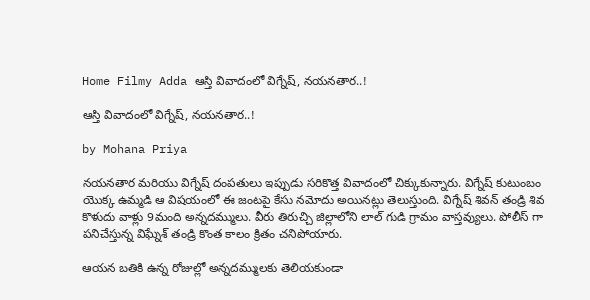Home Filmy Adda ఆస్తి వివాదంలో విగ్నేష్, నయనతార..!

ఆస్తి వివాదంలో విగ్నేష్, నయనతార..!

by Mohana Priya

నయనతార మరియు విగ్నేష్ దంపతులు ఇప్పుడు సరికొత్త వివాదంలో చిక్కుకున్నారు. విగ్నేష్ కుటుంబం యొక్క ఉమ్మడి ఆ విషయంలో ఈ జంటపై కేసు నమోదు అయినట్లు తెలుస్తుంది. విగ్నేష్ శివన్ తండ్రి శివ కొళుదు వాళ్లు 9మంది అన్నదమ్ములు. వీరు తిరుచ్చి జిల్లాలోని లాల్ గుడి గ్రామం వాస్తవ్యులు. పోలీస్ గా పనిచేస్తున్న విఘ్నేశ్ తండ్రి కొంత కాలం క్రితం చనిపోయారు.

ఆయన బతికి ఉన్న రోజుల్లో అన్నదమ్ములకు తెలియకుండా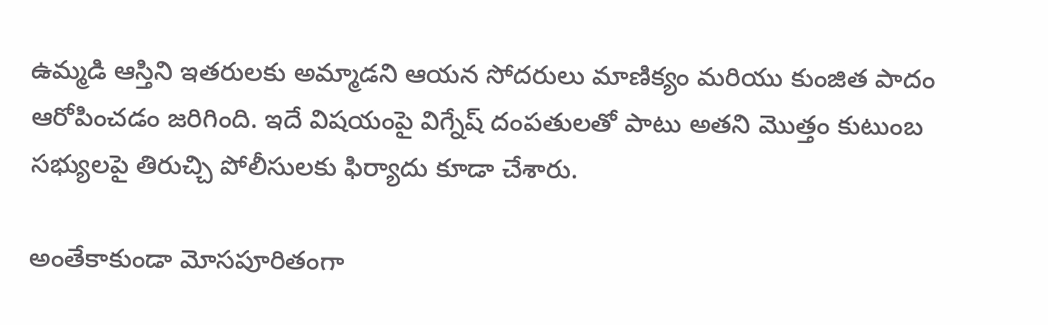ఉమ్మడి ఆస్తిని ఇతరులకు అమ్మాడని ఆయన సోదరులు మాణిక్యం మరియు కుంజిత పాదం ఆరోపించడం జరిగింది. ఇదే విషయంపై విగ్నేష్ దంపతులతో పాటు అతని మొత్తం కుటుంబ సభ్యులపై తిరుచ్చి పోలీసులకు ఫిర్యాదు కూడా చేశారు.

అంతేకాకుండా మోసపూరితంగా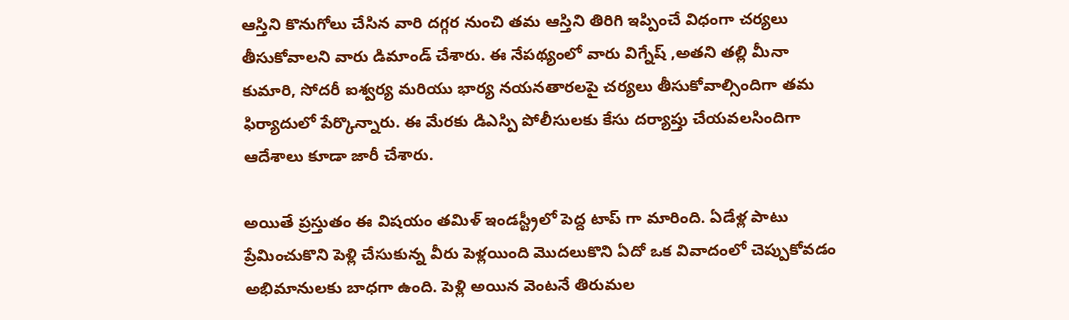ఆస్తిని కొనుగోలు చేసిన వారి దగ్గర నుంచి తమ ఆస్తిని తిరిగి ఇప్పించే విధంగా చర్యలు తీసుకోవాలని వారు డిమాండ్ చేశారు. ఈ నేపథ్యంలో వారు విగ్నేష్ ,అతని తల్లి మీనా కుమారి, సోదరీ ఐశ్వర్య మరియు భార్య నయనతారలపై చర్యలు తీసుకోవాల్సిందిగా తమ ఫిర్యాదులో పేర్కొన్నారు. ఈ మేరకు డిఎస్పి పోలీసులకు కేసు దర్యాప్తు చేయవలసిందిగా ఆదేశాలు కూడా జారీ చేశారు.

అయితే ప్రస్తుతం ఈ విషయం తమిళ్ ఇండస్ట్రీలో పెద్ద టాప్ గా మారింది. ఏడేళ్ల పాటు ప్రేమించుకొని పెళ్లి చేసుకున్న వీరు పెళ్లయింది మొదలుకొని ఏదో ఒక వివాదంలో చెప్పుకోవడం అభిమానులకు బాధగా ఉంది. పెళ్లి అయిన వెంటనే తిరుమల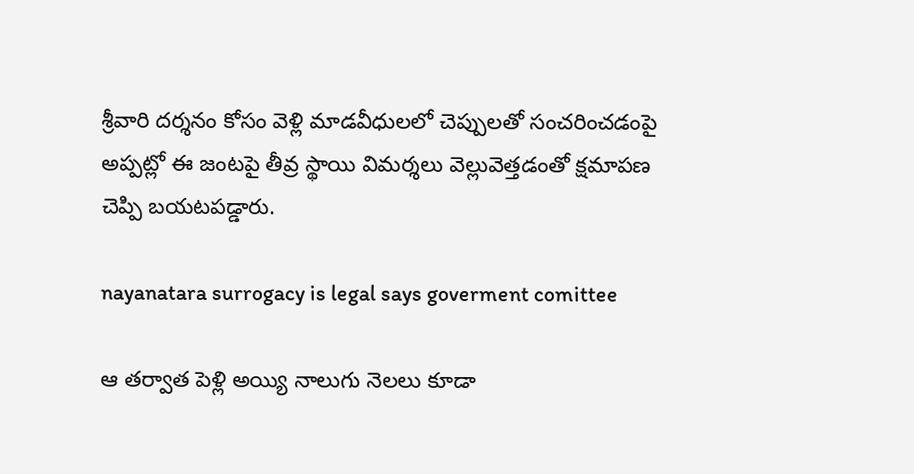శ్రీవారి దర్శనం కోసం వెళ్లి మాడవీధులలో చెప్పులతో సంచరించడంపై అప్పట్లో ఈ జంటపై తీవ్ర స్థాయి విమర్శలు వెల్లువెత్తడంతో క్షమాపణ చెప్పి బయటపడ్డారు.

nayanatara surrogacy is legal says goverment comittee

ఆ తర్వాత పెళ్లి అయ్యి నాలుగు నెలలు కూడా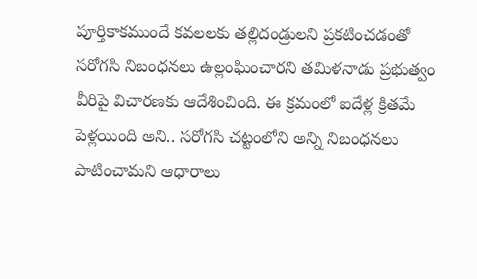పూర్తికాకముందే కవలలకు తల్లిదండ్రులని ప్రకటించడంతో సరోగసి నిబంధనలు ఉల్లంఘించారని తమిళనాడు ప్రభుత్వం వీరిపై విచారణకు ఆదేశించింది. ఈ క్రమంలో ఐదేళ్ల క్రితమే పెళ్లయింది అని.. సరోగసి చట్టంలోని అన్ని నిబంధనలు పాటించామని ఆధారాలు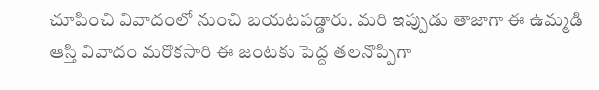చూపించి వివాదంలో నుంచి బయటపడ్డారు. మరి ఇప్పుడు తాజాగా ఈ ఉమ్మడి ఆస్తి వివాదం మరొకసారి ఈ జంటకు పెద్ద తలనొప్పిగా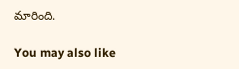మారింది.

You may also like